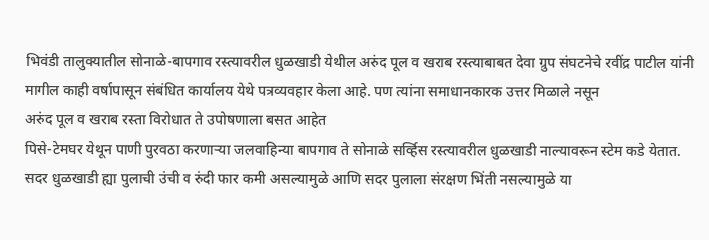भिवंडी तालुक्यातील सोनाळे-बापगाव रस्त्यावरील धुळखाडी येथील अरुंद पूल व खराब रस्त्याबाबत देवा ग्रुप संघटनेचे रवींद्र पाटील यांनी मागील काही वर्षापासून संबंधित कार्यालय येथे पत्रव्यवहार केला आहे. पण त्यांना समाधानकारक उत्तर मिळाले नसून
अरुंद पूल व खराब रस्ता विरोधात ते उपोषणाला बसत आहेत
पिसे-टेमघर येथून पाणी पुरवठा करणाऱ्या जलवाहिन्या बापगाव ते सोनाळे सर्व्हिस रस्त्यावरील धुळखाडी नाल्यावरून स्टेम कडे येतात. सदर धुळखाडी ह्या पुलाची उंची व रुंदी फार कमी असल्यामुळे आणि सदर पुलाला संरक्षण भिंती नसल्यामुळे या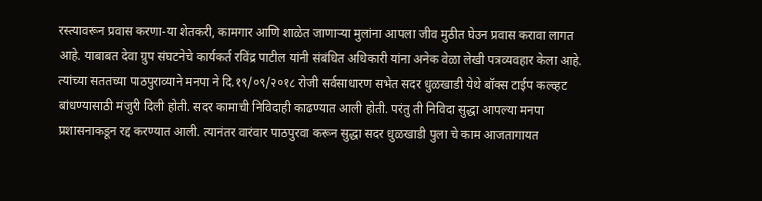रस्त्यावरून प्रवास करणा-या शेतकरी, कामगार आणि शाळेत जाणाऱ्या मुलांना आपला जीव मुठीत घेउन प्रवास करावा लागत आहे. याबाबत देवा ग्रुप संघटनेचे कार्यकर्त रविंद्र पाटील यांनी संबंधित अधिकारी यांना अनेक वेळा लेखी पत्रव्यवहार केला आहे.
त्यांच्या सततच्या पाठपुराव्याने मनपा ने दि.१९/०९/२०१८ रोजी सर्वसाधारण सभेत सदर धुळखाडी येथे बॉक्स टाईप कल्व्हट बांधण्यासाठी मंजुरी दिली होती. सदर कामाची निविदाही काढण्यात आली होती. परंतु ती निविदा सुद्धा आपल्या मनपा प्रशासनाकडून रद्द करण्यात आली. त्यानंतर वारंवार पाठपुरवा करून सुद्धा सदर धुळखाडी पुला चे काम आजतागायत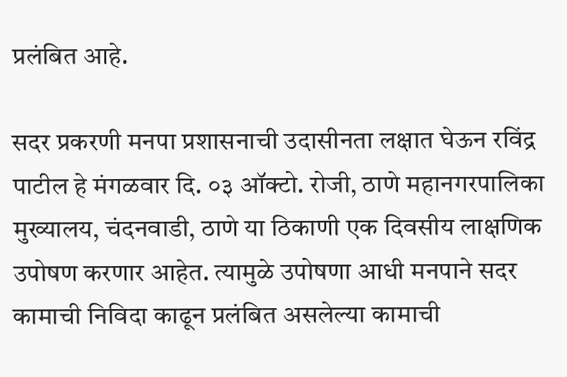प्रलंबित आहे.

सदर प्रकरणी मनपा प्रशासनाची उदासीनता लक्षात घेऊन रविंद्र पाटील हे मंगळवार दि. ०३ ऑक्टो. रोजी, ठाणे महानगरपालिका मुख्यालय, चंदनवाडी, ठाणे या ठिकाणी एक दिवसीय लाक्षणिक उपोषण करणार आहेत. त्यामुळे उपोषणा आधी मनपाने सदर कामाची निविदा काढून प्रलंबित असलेल्या कामाची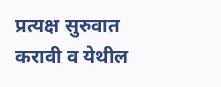प्रत्यक्ष सुरुवात करावी व येथील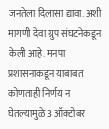जनतेला दिलासा द्यावा. अशी मागणी देवा ग्रुप संघटनेकडून केली आहे. मनपा प्रशासनाकडून याबाबत कोणताही निर्णय न घेतल्यामुळे 3 ऑक्टोबर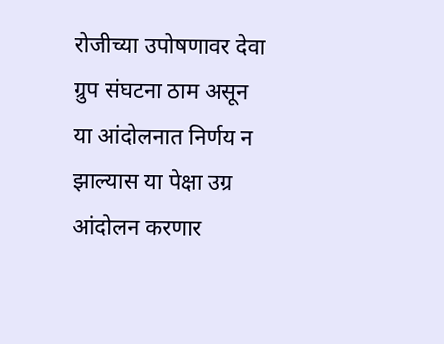रोजीच्या उपोषणावर देवा ग्रुप संघटना ठाम असून या आंदोलनात निर्णय न झाल्यास या पेक्षा उग्र आंदोलन करणार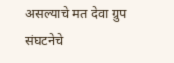असल्याचे मत देवा ग्रुप संघटनेचे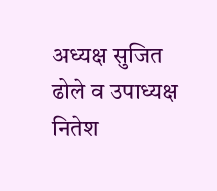अध्यक्ष सुजित ढोले व उपाध्यक्ष नितेश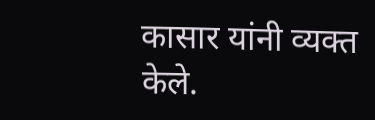कासार यांनी व्यक्त केले.